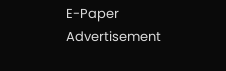E-Paper
Advertisement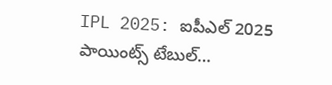IPL 2025: ఐపీఎల్ 2025 పాయింట్స్ టేబుల్…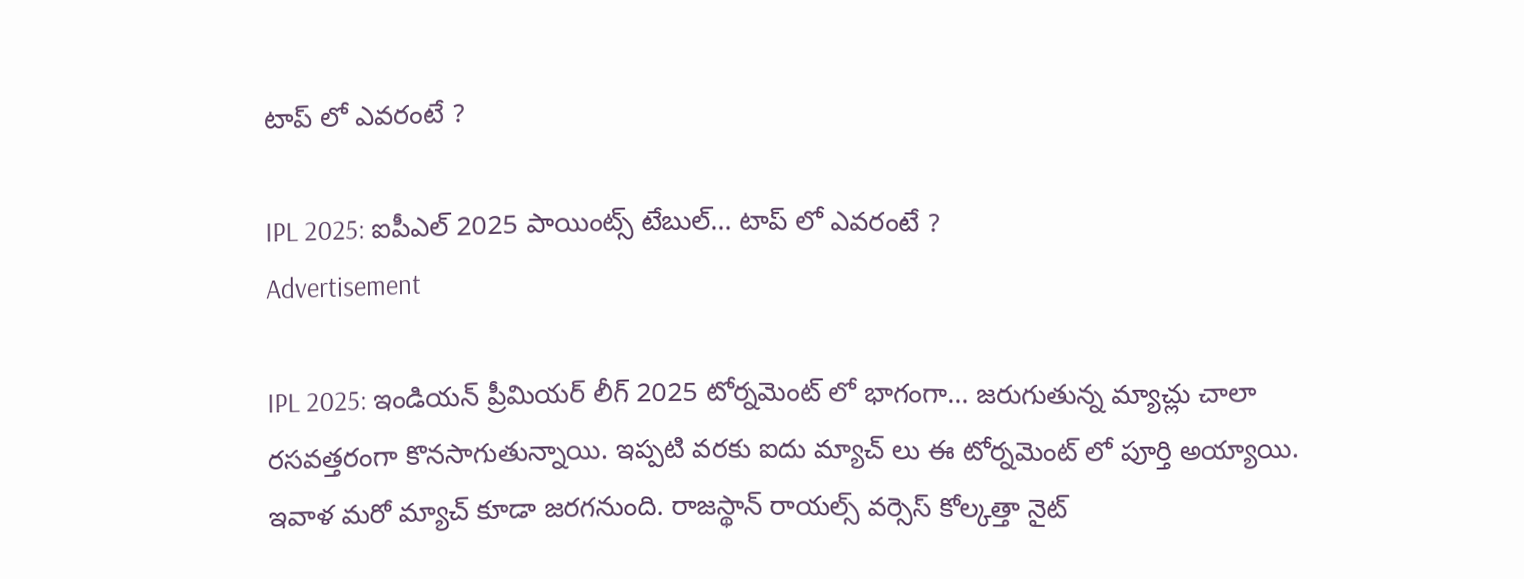టాప్ లో ఎవరంటే ?

IPL 2025: ఐపీఎల్ 2025 పాయింట్స్ టేబుల్… టాప్ లో ఎవరంటే ?
Advertisement

IPL 2025: ఇండియన్ ప్రీమియర్ లీగ్ 2025 టోర్నమెంట్ లో భాగంగా… జరుగుతున్న మ్యాచ్లు చాలా రసవత్తరంగా కొనసాగుతున్నాయి. ఇప్పటి వరకు ఐదు మ్యాచ్ లు ఈ టోర్నమెంట్ లో పూర్తి అయ్యాయి. ఇవాళ మరో మ్యాచ్ కూడా జరగనుంది. రాజస్థాన్ రాయల్స్ వర్సెస్ కోల్కత్తా నైట్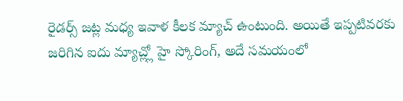రైడర్స్ జట్ల మధ్య ఇవాళ కీలక మ్యాచ్ ఉంటుంది. అయితే ఇప్పటివరకు జరిగిన ఐదు మ్యాచ్ల్లో హై స్కోరింగ్, అదే సమయంలో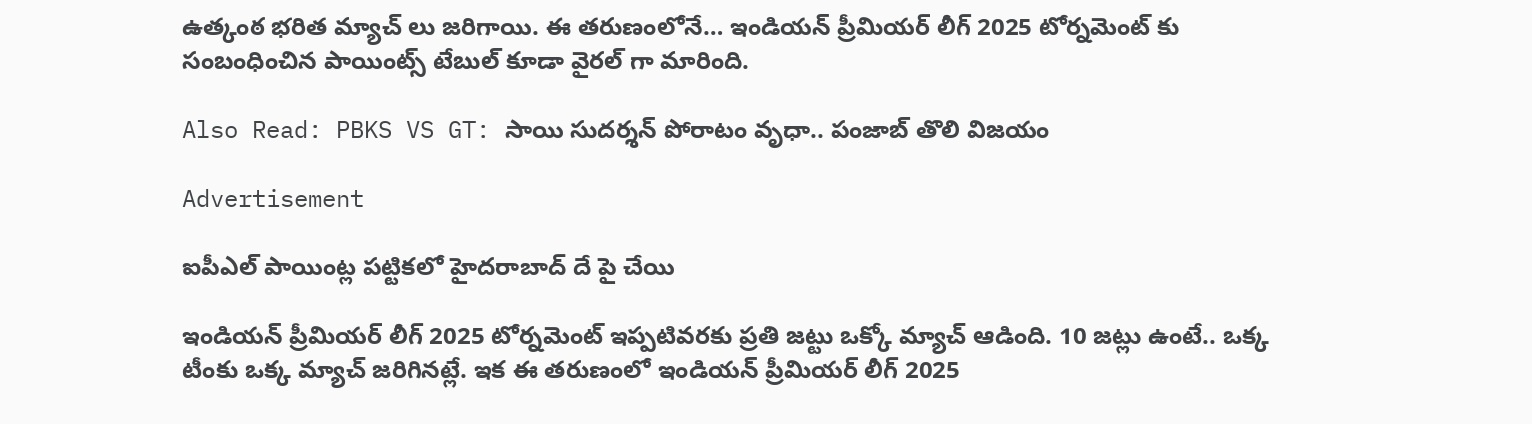ఉత్కంఠ భరిత మ్యాచ్ లు జరిగాయి. ఈ తరుణంలోనే… ఇండియన్ ప్రీమియర్ లీగ్ 2025 టోర్నమెంట్ కు సంబంధించిన పాయింట్స్ టేబుల్ కూడా వైరల్ గా మారింది.

Also Read: PBKS VS GT: సాయి సుదర్శన్ పోరాటం వృధా.. పంజాబ్ తొలి విజయం

Advertisement

ఐపీఎల్ పాయింట్ల పట్టికలో హైదరాబాద్ దే పై చేయి

ఇండియన్ ప్రీమియర్ లీగ్ 2025 టోర్నమెంట్ ఇప్పటివరకు ప్రతి జట్టు ఒక్కో మ్యాచ్ ఆడింది. 10 జట్లు ఉంటే.. ఒక్క టీంకు ఒక్క మ్యాచ్ జరిగినట్లే. ఇక ఈ తరుణంలో ఇండియన్ ప్రీమియర్ లీగ్ 2025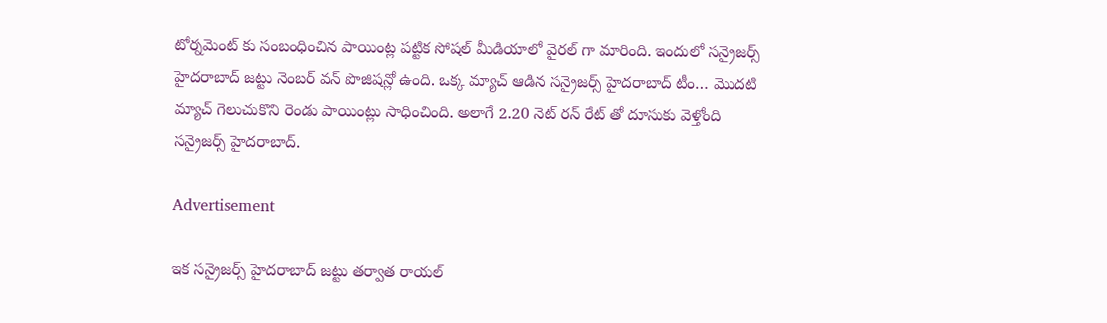టోర్నమెంట్ కు సంబంధించిన పాయింట్ల పట్టిక సోషల్ మీడియాలో వైరల్ గా మారింది. ఇందులో సన్రైజర్స్ హైదరాబాద్ జట్టు నెంబర్ వన్ పొజిషన్లో ఉంది. ఒక్క మ్యాచ్ ఆడిన సన్రైజర్స్ హైదరాబాద్ టీం… మొదటి మ్యాచ్ గెలుచుకొని రెండు పాయింట్లు సాధించింది. అలాగే 2.20 నెట్ రన్ రేట్ తో దూసుకు వెళ్తోంది సన్రైజర్స్ హైదరాబాద్.

Advertisement

ఇక సన్రైజర్స్ హైదరాబాద్ జట్టు తర్వాత రాయల్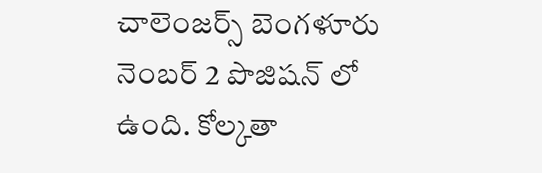చాలెంజర్స్ బెంగళూరు నెంబర్ 2 పొజిషన్ లో ఉంది. కోల్కతా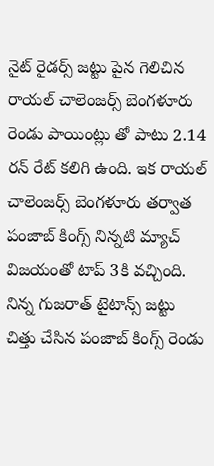నైట్ రైడర్స్ జట్టు పైన గెలిచిన రాయల్ చాలెంజర్స్ బెంగళూరు రెండు పాయింట్లు తో పాటు 2.14 రన్ రేట్ కలిగి ఉంది. ఇక రాయల్ చాలెంజర్స్ బెంగళూరు తర్వాత పంజాబ్ కింగ్స్ నిన్నటి మ్యాచ్ విజయంతో టాప్ 3కి వచ్చింది. నిన్న గుజరాత్ టైటాన్స్ జట్టు చిత్తు చేసిన పంజాబ్ కింగ్స్ రెండు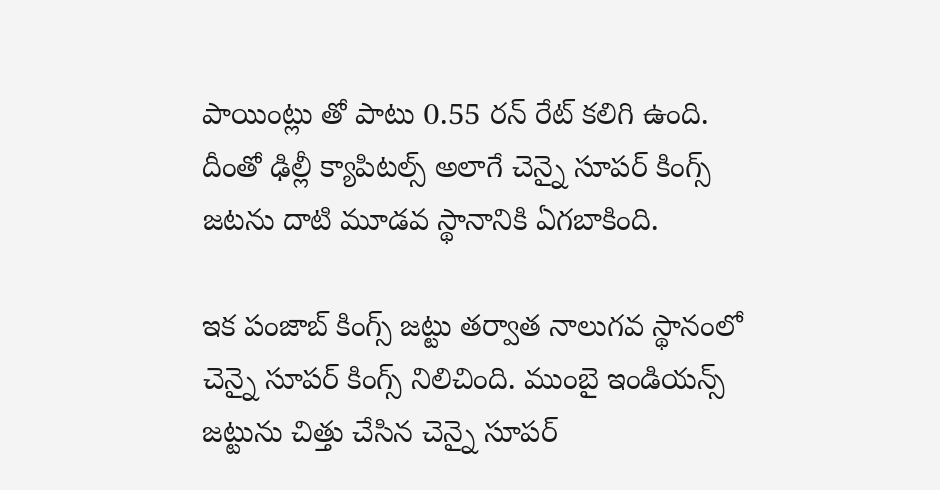పాయింట్లు తో పాటు 0.55 రన్ రేట్ కలిగి ఉంది. దీంతో ఢిల్లీ క్యాపిటల్స్ అలాగే చెన్నై సూపర్ కింగ్స్ జటను దాటి మూడవ స్థానానికి ఏగబాకింది.

ఇక పంజాబ్ కింగ్స్ జట్టు తర్వాత నాలుగవ స్థానంలో చెన్నై సూపర్ కింగ్స్ నిలిచింది. ముంబై ఇండియన్స్ జట్టును చిత్తు చేసిన చెన్నై సూపర్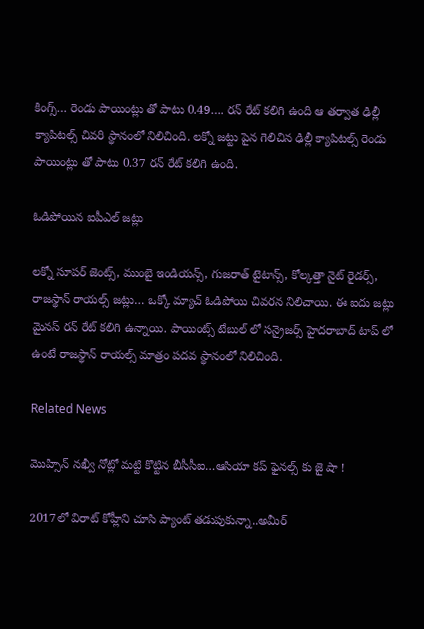కింగ్స్… రెండు పాయింట్లు తో పాటు 0.49…. రన్ రేట్ కలిగి ఉంది ఆ తర్వాత ఢిల్లీ క్యాపిటల్స్ చివరి స్థానంలో నిలిచింది. లక్నో జట్టు పైన గెలిచిన ఢిల్లీ క్యాపిటల్స్ రెండు పాయింట్లు తో పాటు 0.37 రన్ రేట్ కలిగి ఉంది.

ఓడిపోయిన ఐపీఎల్ జట్లు

లక్నో సూపర్ జెంట్స్, ముంబై ఇండియన్స్, గుజరాత్ టైటాన్స్, కోల్కత్తా నైట్ రైడర్స్, రాజస్థాన్ రాయల్స్ జట్లు… ఒక్కో మ్యాచ్ ఓడిపోయి చివరన నిలిచాయి. ఈ ఐదు జట్లు మైనస్ రన్ రేట్ కలిగి ఉన్నాయి. పాయింట్స్ టేబుల్ లో సన్రైజర్స్ హైదరాబాద్ టాప్ లో ఉంటే రాజస్థాన్ రాయల్స్ మాత్రం పదవ స్థానంలో నిలిచింది.

Related News

మొహ్సిన్ న‌ఖ్వీ నోట్లో మ‌ట్టి కొట్టిన బీసీసీఐ…ఆసియా క‌ప్ ఫైన‌ల్స్ కు జై షా !

2017లో విరాట్ కోహ్లీని చూసి ప్యాంట్ త‌డుపుకున్నా..అమీర్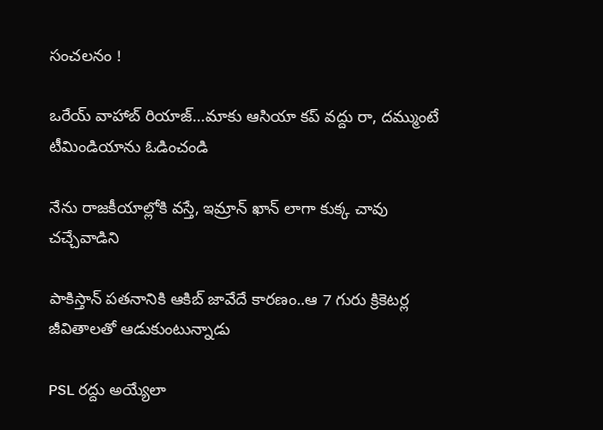సంచ‌ల‌నం !

ఒరేయ్ వాహాబ్ రియాజ్…మాకు ఆసియా క‌ప్ వ‌ద్దు రా, ద‌మ్ముంటే టీమిండియాను ఓడించండి

నేను రాజ‌కీయాల్లోకి వ‌స్తే, ఇమ్రాన్ ఖాన్ లాగా కుక్క చావు చ‌చ్చేవాడిని

పాకిస్తాన్ ప‌త‌నానికి ఆకిబ్ జావేదే కార‌ణం..ఆ 7 గురు క్రికెట‌ర్ల జీవితాల‌తో ఆడుకుంటున్నాడు

PSL ర‌ద్దు అయ్యేలా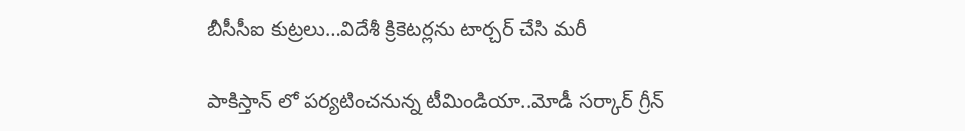బీసీసీఐ కుట్ర‌లు…విదేశీ క్రికెట‌ర్లను టార్చ‌ర్ చేసి మ‌రీ

పాకిస్తాన్ లో ప‌ర్య‌టించనున్న టీమిండియా..మోడీ స‌ర్కార్ గ్రీన్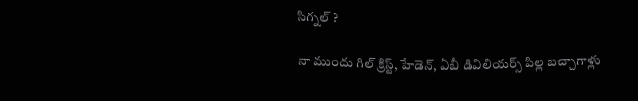సిగ్నల్ ?

నా ముందు గిల్ క్రిస్ట్, హేడెన్, ఏబీ డివిలియర్స్ పిల్ల బ‌చ్చాగాళ్లు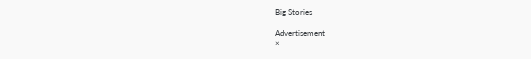Big Stories

Advertisement
×